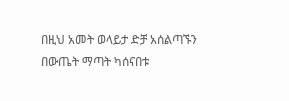በዚህ አመት ወላይታ ድቻ አሰልጣኙን በውጤት ማጣት ካሰናበቱ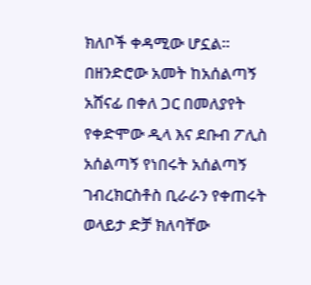ክለቦች ቀዳሚው ሆኗል።
በዘንድሮው አመት ከአሰልጣኝ አሸናፊ በቀለ ጋር በመለያየት የቀድሞው ዲላ እና ደቡብ ፖሊስ አሰልጣኝ የነበሩት አሰልጣኝ ገብረክርስቶስ ቢራራን የቀጠሩት ወላይታ ድቻ ክለባቸው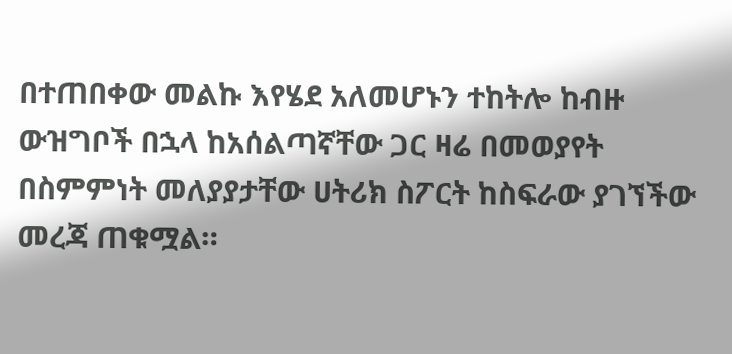በተጠበቀው መልኩ እየሄደ አለመሆኑን ተከትሎ ከብዙ ውዝግቦች በኋላ ከአሰልጣኛቸው ጋር ዛሬ በመወያየት በስምምነት መለያያታቸው ሀትሪክ ስፖርት ከስፍራው ያገኘችው መረጃ ጠቁሟል።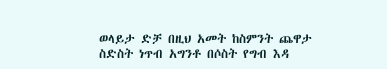ወላይታ ድቻ በዚህ አመት ከስምንት ጨዋታ ስድስት ነጥብ አግንቶ በሶስት የግብ እዳ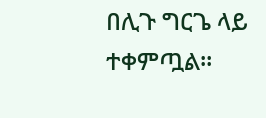በሊጉ ግርጌ ላይ ተቀምጧል።